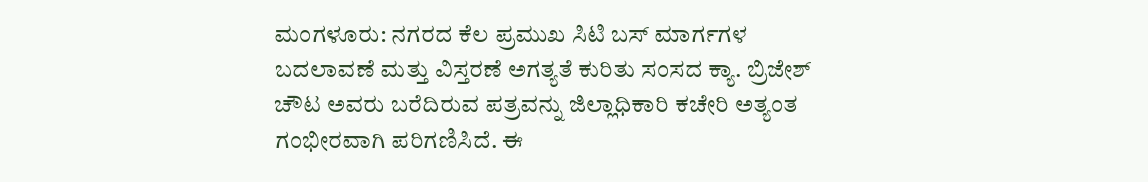ಮಂಗಳೂರು: ನಗರದ ಕೆಲ ಪ್ರಮುಖ ಸಿಟಿ ಬಸ್ ಮಾರ್ಗಗಳ ಬದಲಾವಣೆ ಮತ್ತು ವಿಸ್ತರಣೆ ಅಗತ್ಯತೆ ಕುರಿತು ಸಂಸದ ಕ್ಯಾ. ಬ್ರಿಜೇಶ್ ಚೌಟ ಅವರು ಬರೆದಿರುವ ಪತ್ರವನ್ನು ಜಿಲ್ಲಾಧಿಕಾರಿ ಕಚೇರಿ ಅತ್ಯಂತ ಗಂಭೀರವಾಗಿ ಪರಿಗಣಿಸಿದೆ. ಈ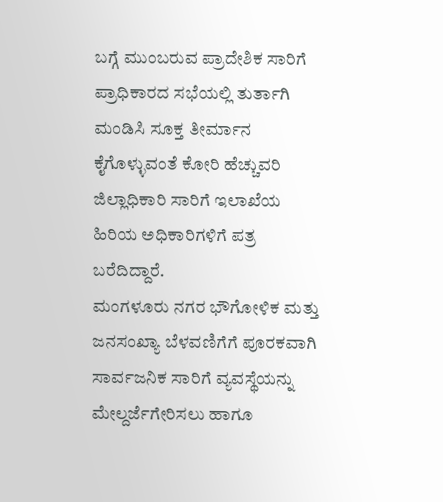ಬಗ್ಗೆ ಮುಂಬರುವ ಪ್ರಾದೇಶಿಕ ಸಾರಿಗೆ ಪ್ರಾಧಿಕಾರದ ಸಭೆಯಲ್ಲಿ ತುರ್ತಾಗಿ ಮಂಡಿಸಿ ಸೂಕ್ತ ತೀರ್ಮಾನ ಕೈಗೊಳ್ಳುವಂತೆ ಕೋರಿ ಹೆಚ್ಚುವರಿ ಜಿಲ್ಲಾಧಿಕಾರಿ ಸಾರಿಗೆ ಇಲಾಖೆಯ ಹಿರಿಯ ಅಧಿಕಾರಿಗಳಿಗೆ ಪತ್ರ ಬರೆದಿದ್ದಾರೆ.
ಮಂಗಳೂರು ನಗರ ಭೌಗೋಳಿಕ ಮತ್ತು ಜನಸಂಖ್ಯಾ ಬೆಳವಣಿಗೆಗೆ ಪೂರಕವಾಗಿ ಸಾರ್ವಜನಿಕ ಸಾರಿಗೆ ವ್ಯವಸ್ಥೆಯನ್ನು ಮೇಲ್ದರ್ಜೆಗೇರಿಸಲು ಹಾಗೂ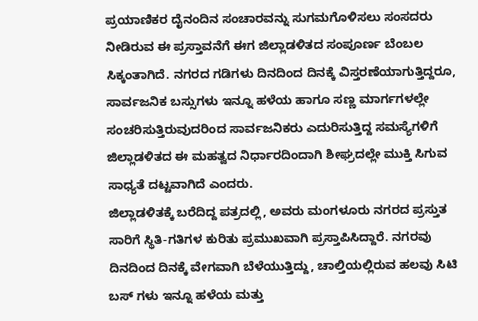ಪ್ರಯಾಣಿಕರ ದೈನಂದಿನ ಸಂಚಾರವನ್ನು ಸುಗಮಗೊಳಿಸಲು ಸಂಸದರು ನೀಡಿರುವ ಈ ಪ್ರಸ್ತಾವನೆಗೆ ಈಗ ಜಿಲ್ಲಾಡಳಿತದ ಸಂಪೂರ್ಣ ಬೆಂಬಲ ಸಿಕ್ಕಂತಾಗಿದೆ. ನಗರದ ಗಡಿಗಳು ದಿನದಿಂದ ದಿನಕ್ಕೆ ವಿಸ್ತರಣೆಯಾಗುತ್ತಿದ್ದರೂ, ಸಾರ್ವಜನಿಕ ಬಸ್ಸುಗಳು ಇನ್ನೂ ಹಳೆಯ ಹಾಗೂ ಸಣ್ಣ ಮಾರ್ಗಗಳಲ್ಲೇ ಸಂಚರಿಸುತ್ತಿರುವುದರಿಂದ ಸಾರ್ವಜನಿಕರು ಎದುರಿಸುತ್ತಿದ್ದ ಸಮಸ್ಯೆಗಳಿಗೆ ಜಿಲ್ಲಾಡಳಿತದ ಈ ಮಹತ್ವದ ನಿರ್ಧಾರದಿಂದಾಗಿ ಶೀಘ್ರದಲ್ಲೇ ಮುಕ್ತಿ ಸಿಗುವ ಸಾಧ್ಯತೆ ದಟ್ಟವಾಗಿದೆ ಎಂದರು.
ಜಿಲ್ಲಾಡಳಿತಕ್ಕೆ ಬರೆದಿದ್ದ ಪತ್ರದಲ್ಲಿ, ಅವರು ಮಂಗಳೂರು ನಗರದ ಪ್ರಸ್ತುತ ಸಾರಿಗೆ ಸ್ಥಿತಿ-ಗತಿಗಳ ಕುರಿತು ಪ್ರಮುಖವಾಗಿ ಪ್ರಸ್ತಾಪಿಸಿದ್ದಾರೆ. ನಗರವು ದಿನದಿಂದ ದಿನಕ್ಕೆ ವೇಗವಾಗಿ ಬೆಳೆಯುತ್ತಿದ್ದು, ಚಾಲ್ತಿಯಲ್ಲಿರುವ ಹಲವು ಸಿಟಿ ಬಸ್ ಗಳು ಇನ್ನೂ ಹಳೆಯ ಮತ್ತು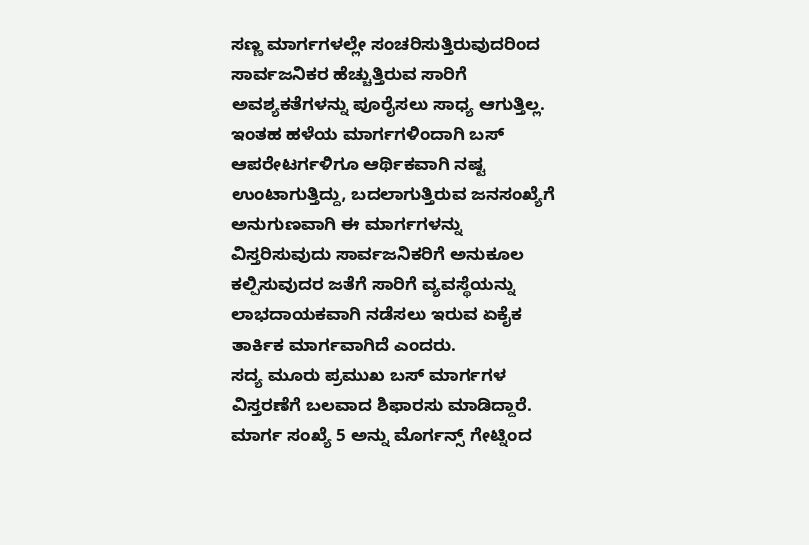ಸಣ್ಣ ಮಾರ್ಗಗಳಲ್ಲೇ ಸಂಚರಿಸುತ್ತಿರುವುದರಿಂದ ಸಾರ್ವಜನಿಕರ ಹೆಚ್ಚುತ್ತಿರುವ ಸಾರಿಗೆ ಅವಶ್ಯಕತೆಗಳನ್ನು ಪೂರೈಸಲು ಸಾಧ್ಯ ಆಗುತ್ತಿಲ್ಲ. ಇಂತಹ ಹಳೆಯ ಮಾರ್ಗಗಳಿಂದಾಗಿ ಬಸ್ ಆಪರೇಟರ್ಗಳಿಗೂ ಆರ್ಥಿಕವಾಗಿ ನಷ್ಟ ಉಂಟಾಗುತ್ತಿದ್ದು, ಬದಲಾಗುತ್ತಿರುವ ಜನಸಂಖ್ಯೆಗೆ ಅನುಗುಣವಾಗಿ ಈ ಮಾರ್ಗಗಳನ್ನು ವಿಸ್ತರಿಸುವುದು ಸಾರ್ವಜನಿಕರಿಗೆ ಅನುಕೂಲ ಕಲ್ಪಿಸುವುದರ ಜತೆಗೆ ಸಾರಿಗೆ ವ್ಯವಸ್ಥೆಯನ್ನು ಲಾಭದಾಯಕವಾಗಿ ನಡೆಸಲು ಇರುವ ಏಕೈಕ ತಾರ್ಕಿಕ ಮಾರ್ಗವಾಗಿದೆ ಎಂದರು.
ಸದ್ಯ ಮೂರು ಪ್ರಮುಖ ಬಸ್ ಮಾರ್ಗಗಳ ವಿಸ್ತರಣೆಗೆ ಬಲವಾದ ಶಿಫಾರಸು ಮಾಡಿದ್ದಾರೆ. ಮಾರ್ಗ ಸಂಖ್ಯೆ 5 ಅನ್ನು ಮೊರ್ಗನ್ಸ್ ಗೇಟ್ನಿಂದ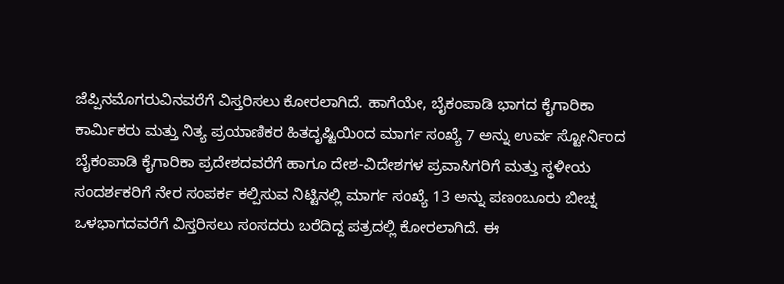ಜೆಪ್ಪಿನಮೊಗರುವಿನವರೆಗೆ ವಿಸ್ತರಿಸಲು ಕೋರಲಾಗಿದೆ. ಹಾಗೆಯೇ, ಬೈಕಂಪಾಡಿ ಭಾಗದ ಕೈಗಾರಿಕಾ ಕಾರ್ಮಿಕರು ಮತ್ತು ನಿತ್ಯ ಪ್ರಯಾಣಿಕರ ಹಿತದೃಷ್ಟಿಯಿಂದ ಮಾರ್ಗ ಸಂಖ್ಯೆ 7 ಅನ್ನು ಉರ್ವ ಸ್ಟೋರ್ನಿಂದ ಬೈಕಂಪಾಡಿ ಕೈಗಾರಿಕಾ ಪ್ರದೇಶದವರೆಗೆ ಹಾಗೂ ದೇಶ-ವಿದೇಶಗಳ ಪ್ರವಾಸಿಗರಿಗೆ ಮತ್ತು ಸ್ಥಳೀಯ ಸಂದರ್ಶಕರಿಗೆ ನೇರ ಸಂಪರ್ಕ ಕಲ್ಪಿಸುವ ನಿಟ್ಟಿನಲ್ಲಿ ಮಾರ್ಗ ಸಂಖ್ಯೆ 13 ಅನ್ನು ಪಣಂಬೂರು ಬೀಚ್ನ ಒಳಭಾಗದವರೆಗೆ ವಿಸ್ತರಿಸಲು ಸಂಸದರು ಬರೆದಿದ್ದ ಪತ್ರದಲ್ಲಿ ಕೋರಲಾಗಿದೆ. ಈ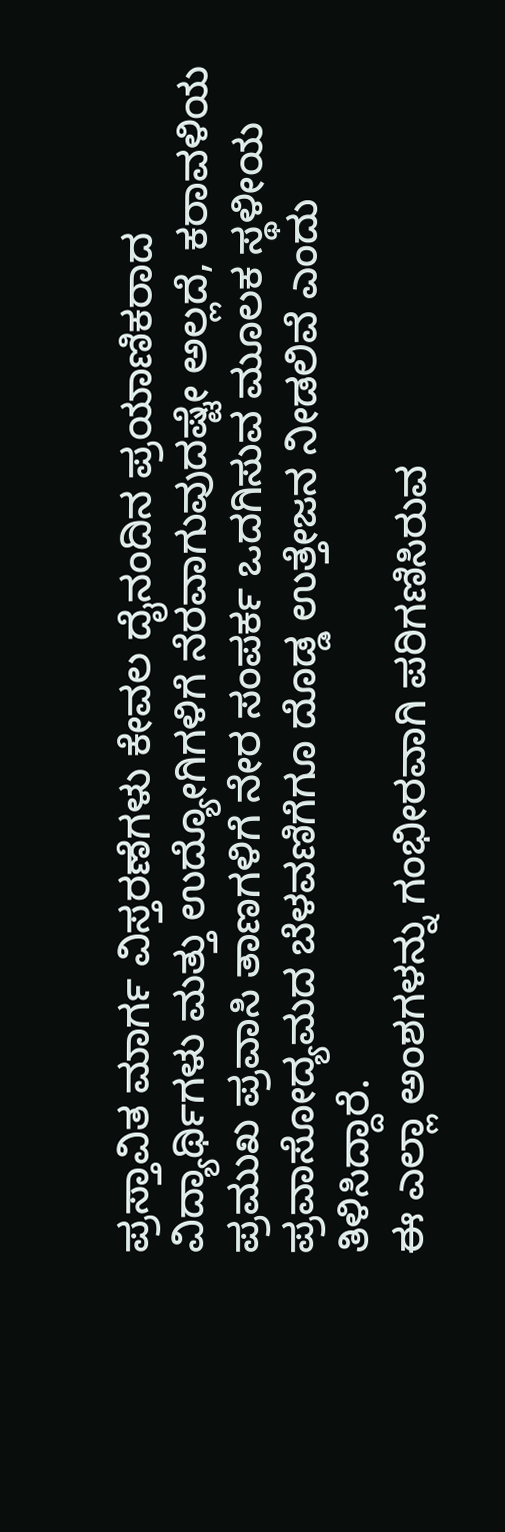ಪ್ರಸ್ತಾವಿತ ಮಾರ್ಗ ವಿಸ್ತರಣೆಗಳು ಕೇವಲ ದೈನಂದಿನ ಪ್ರಯಾಣಿಕರಾದ ವಿದ್ಯಾರ್ಥಿಗಳು ಮತ್ತು ಉದ್ಯೋಗಿಗಳಿಗೆ ನೆರವಾಗುವುದಷ್ಟೇ ಅಲ್ಲದೆ, ಕರಾವಳಿಯ ಪ್ರಮುಖ ಪ್ರವಾಸಿ ತಾಣಗಳಿಗೆ ನೇರ ಸಂಪರ್ಕ ಒದಗಿಸುವ ಮೂಲಕ ಸ್ಥಳೀಯ ಪ್ರವಾಸೋದ್ಯಮದ ಬೆಳವಣಿಗೆಗೂ ದೊಡ್ಡ ಉತ್ತೇಜನ ನೀಡಲಿವೆ ಎಂದು ತಿಳಿಸಿದ್ದಾರೆ.
ಈ ಎಲ್ಲಾ ಅಂಶಗಳನ್ನು ಗಂಭೀರವಾಗಿ ಪರಿಗಣಿಸಿರುವ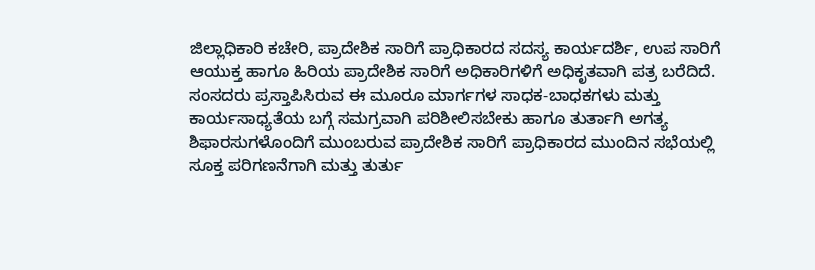ಜಿಲ್ಲಾಧಿಕಾರಿ ಕಚೇರಿ, ಪ್ರಾದೇಶಿಕ ಸಾರಿಗೆ ಪ್ರಾಧಿಕಾರದ ಸದಸ್ಯ ಕಾರ್ಯದರ್ಶಿ, ಉಪ ಸಾರಿಗೆ ಆಯುಕ್ತ ಹಾಗೂ ಹಿರಿಯ ಪ್ರಾದೇಶಿಕ ಸಾರಿಗೆ ಅಧಿಕಾರಿಗಳಿಗೆ ಅಧಿಕೃತವಾಗಿ ಪತ್ರ ಬರೆದಿದೆ. ಸಂಸದರು ಪ್ರಸ್ತಾಪಿಸಿರುವ ಈ ಮೂರೂ ಮಾರ್ಗಗಳ ಸಾಧಕ-ಬಾಧಕಗಳು ಮತ್ತು ಕಾರ್ಯಸಾಧ್ಯತೆಯ ಬಗ್ಗೆ ಸಮಗ್ರವಾಗಿ ಪರಿಶೀಲಿಸಬೇಕು ಹಾಗೂ ತುರ್ತಾಗಿ ಅಗತ್ಯ ಶಿಫಾರಸುಗಳೊಂದಿಗೆ ಮುಂಬರುವ ಪ್ರಾದೇಶಿಕ ಸಾರಿಗೆ ಪ್ರಾಧಿಕಾರದ ಮುಂದಿನ ಸಭೆಯಲ್ಲಿ ಸೂಕ್ತ ಪರಿಗಣನೆಗಾಗಿ ಮತ್ತು ತುರ್ತು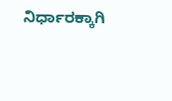ನಿರ್ಧಾರಕ್ಕಾಗಿ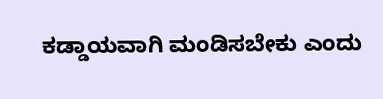ಕಡ್ಡಾಯವಾಗಿ ಮಂಡಿಸಬೇಕು ಎಂದು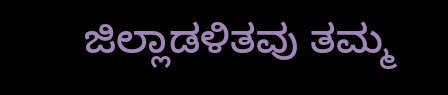ಜಿಲ್ಲಾಡಳಿತವು ತಮ್ಮ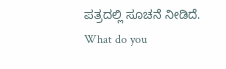ಪತ್ರದಲ್ಲಿ ಸೂಚನೆ ನೀಡಿದೆ.
What do you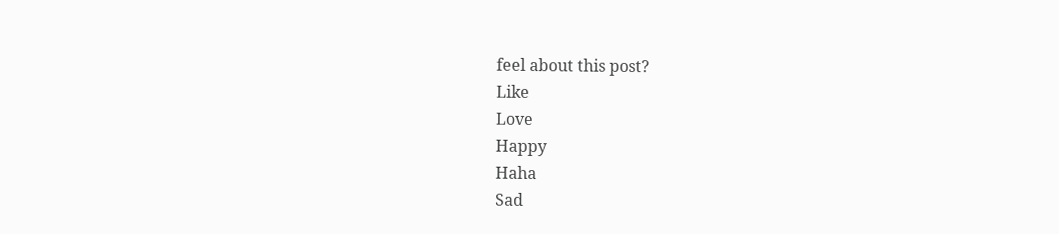feel about this post?
Like
Love
Happy
Haha
Sad